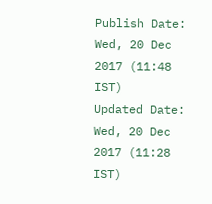Publish Date: Wed, 20 Dec 2017 (11:48 IST)
Updated Date: Wed, 20 Dec 2017 (11:28 IST)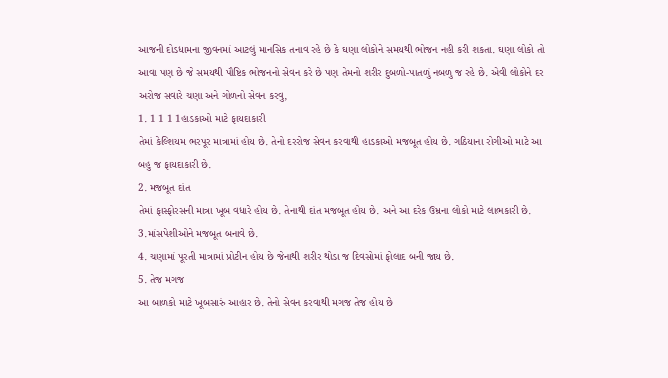આજની દોડધામના જીવનમાં આટલું માનસિક તનાવ રહે છે કે ઘણા લોકોને સમયથી ભોજન નહી કરી શકતા. ઘણા લોકો તો આવા પણ છે જે સમયથી પૌષ્ટિક ભોજનનો સેવન કરે છે પણ તેમનો શરીર દુબળો-પાતળું નબળુ જ રહે છે. એવી લોકોને દર અરોજ સવારે ચણા અને ગોળનો સેવન કરવુ,
1. 1 1 1 1હાડકાઓ માટે ફાયદાકારી
તેમાં કેલ્શિયમ ભરપૂર માત્રામાં હોય છે. તેનો દરરોજ સેવન કરવાથી હાડકાઓ મજબૂત હોય છે. ગઠિયાના રોગીઓ માટે આ બહુ જ ફાયદાકારી છે.
2. મજબૂત દાંત
તેમાં ફાસ્ફોરસની માત્રા ખૂબ વધારે હોય છે. તેનાથી દાંત મજબૂત હોય છે. અને આ દરેક ઉમ્રના લોકો માટે લાભકારી છે.
3.માંસપેશીઓને મજબૂત બનાવે છે.
4. ચણામાં પૂરતી માત્રામાં પ્રોટીન હોય છે જેનાથી શરીર થોડા જ દિવસોમાં ફોલાદ બની જાય છે.
5. તેજ મગજ
આ બાળકો માટે ખૂબસારું આહાર છે. તેનો સેવન કરવાથી મગજ તેજ હોય છે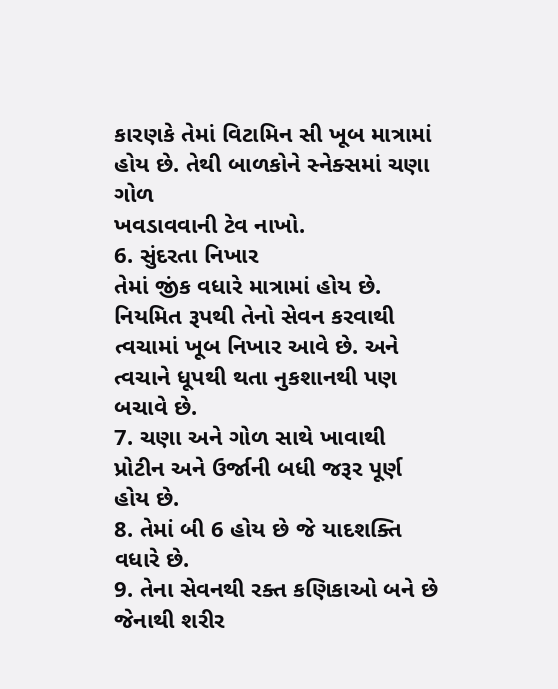કારણકે તેમાં વિટામિન સી ખૂબ માત્રામાં હોય છે. તેથી બાળકોને સ્નેક્સમાં ચણા ગોળ
ખવડાવવાની ટેવ નાખો.
6. સુંદરતા નિખાર
તેમાં જીંક વધારે માત્રામાં હોય છે. નિયમિત રૂપથી તેનો સેવન કરવાથી ત્વચામાં ખૂબ નિખાર આવે છે. અને ત્વચાને ધૂપથી થતા નુકશાનથી પણ બચાવે છે.
7. ચણા અને ગોળ સાથે ખાવાથી પ્રોટીન અને ઉર્જાની બધી જરૂર પૂર્ણ હોય છે.
8. તેમાં બી 6 હોય છે જે યાદશક્તિ વધારે છે.
9. તેના સેવનથી રક્ત કણિકાઓ બને છે જેનાથી શરીર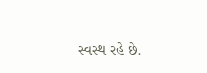સ્વસ્થ રહે છે.